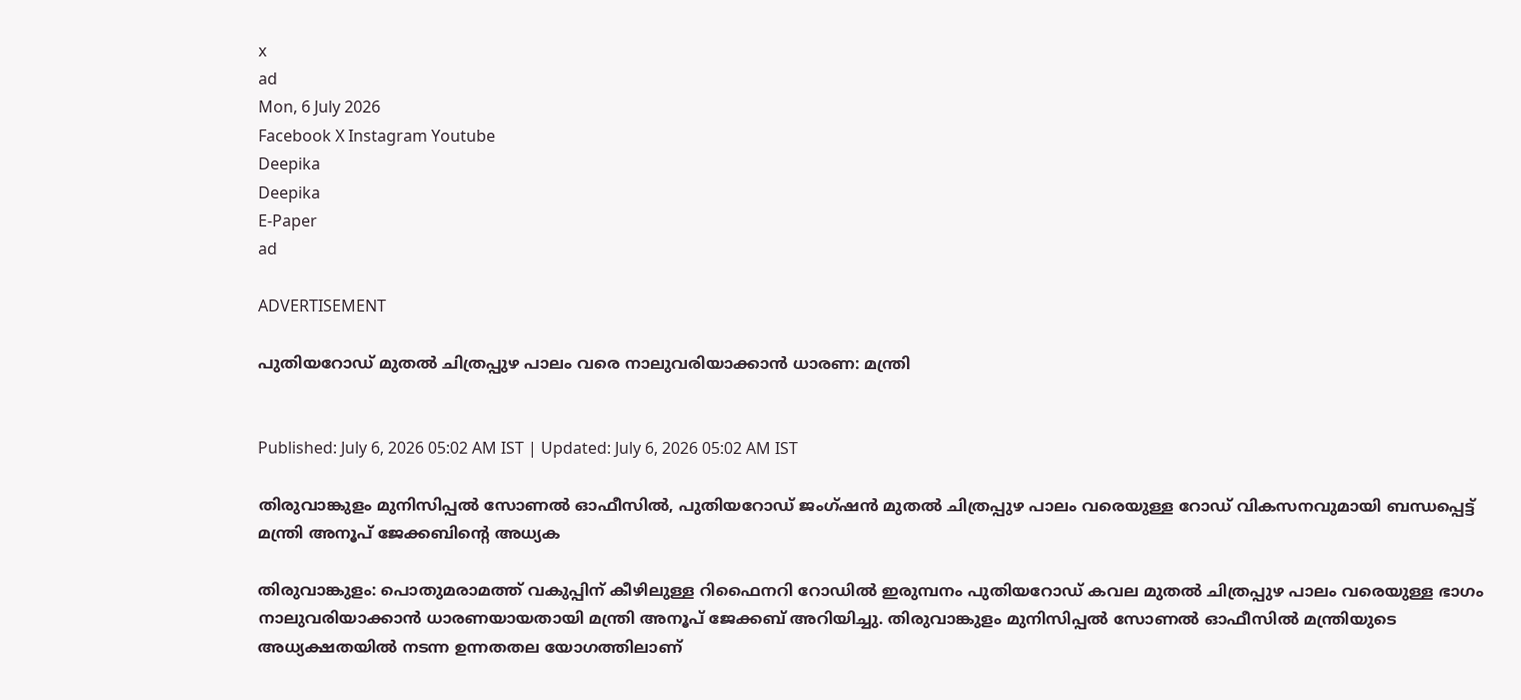x
ad
Mon, 6 July 2026
Facebook X Instagram Youtube
Deepika
Deepika
E-Paper
ad

ADVERTISEMENT

പുതിയറോഡ് മുതൽ ചിത്രപ്പുഴ പാലം വരെ നാലുവരിയാക്കാന്‍ ധാരണ: മന്ത്രി


Published: July 6, 2026 05:02 AM IST | Updated: July 6, 2026 05:02 AM IST

തിരുവാങ്കുളം മുനിസിപ്പല്‍ സോണല്‍ ഓഫീസില്‍, പുതിയറോഡ് ജംഗ്ഷന്‍ മുതല്‍ ചിത്രപ്പുഴ പാലം വരെയുള്ള റോഡ് വികസനവുമായി ബന്ധപ്പെട്ട് മന്ത്രി അനൂപ് ജേക്കബിന്‍റെ അധ്യക

തിരുവാങ്കുളം: പൊതുമരാമത്ത് വകുപ്പിന് കീഴിലുള്ള റിഫൈനറി റോഡില്‍ ഇരുമ്പനം പുതിയറോഡ് കവല മുതല്‍ ചിത്രപ്പുഴ പാലം വരെയുള്ള ഭാഗം നാലുവരിയാക്കാന്‍ ധാരണയായതായി മന്ത്രി അനൂപ് ജേക്കബ് അറിയിച്ചു. തിരുവാങ്കുളം മുനിസിപ്പല്‍ സോണല്‍ ഓഫീസിൽ മന്ത്രിയുടെ അധ്യക്ഷതയില്‍ നടന്ന ഉന്നതതല യോഗത്തിലാണ്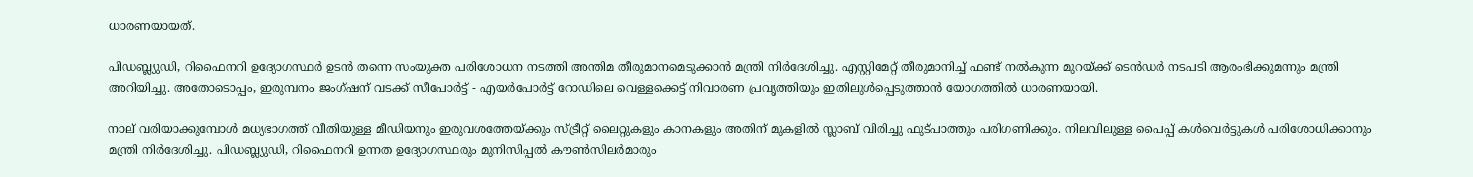ധാരണയായത്.

പിഡബ്ല്യുഡി, റിഫൈനറി ഉദ്യോഗസ്ഥര്‍ ഉടന്‍ തന്നെ സംയുക്ത പരിശോധന നടത്തി അന്തിമ തീരുമാനമെടുക്കാന്‍ മന്ത്രി നിര്‍ദേശിച്ചു. എസ്റ്റിമേറ്റ് തീരുമാനിച്ച് ഫണ്ട് നല്‍കുന്ന മുറയ്ക്ക് ടെൻഡര്‍ നടപടി ആരംഭിക്കുമന്നും മന്ത്രി അറിയിച്ചു. അതോടൊപ്പം, ഇരുമ്പനം ജംഗ്ഷന് വടക്ക് സീപോര്‍ട്ട് - എയര്‍പോര്‍ട്ട് റോഡിലെ വെള്ളക്കെട്ട് നിവാരണ പ്രവൃത്തിയും ഇതിലുള്‍പ്പെടുത്താൻ യോഗത്തില്‍ ധാരണയായി.

നാല് വരിയാക്കുമ്പോള്‍ മധ്യഭാഗത്ത് വീതിയുള്ള മീഡിയനും ഇരുവശത്തേയ്ക്കും സ്ട്രീറ്റ് ലൈറ്റുകളും കാനകളും അതിന് മുകളില്‍ സ്ലാബ് വിരിച്ചു ഫുട്പാത്തും പരിഗണിക്കും. നിലവിലുള്ള പൈപ്പ് കൾവെര്‍ട്ടുകള്‍ പരിശോധിക്കാനും മന്ത്രി നിര്‍ദേശിച്ചു. പിഡബ്ല്യുഡി, റിഫൈനറി ഉന്നത ഉദ്യോഗസ്ഥരും മുനിസിപ്പല്‍ കൗണ്‍സിലര്‍മാരും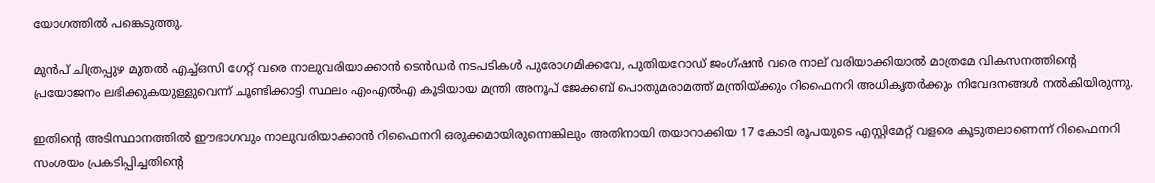യോഗത്തിൽ പങ്കെടുത്തു.

മുൻപ് ചിത്രപ്പുഴ മുതല്‍ എച്ച്ഒസി ഗേറ്റ് വരെ നാലുവരിയാക്കാന്‍ ടെൻഡര്‍ നടപടികള്‍ പുരോഗമിക്കവേ, പുതിയറോഡ് ജംഗ്ഷന്‍ വരെ നാല് വരിയാക്കിയാല്‍ മാത്രമേ വികസനത്തിന്റെ പ്രയോജനം ലഭിക്കുകയുള്ളുവെന്ന് ചൂണ്ടിക്കാട്ടി സ്ഥലം എംഎല്‍എ കൂടിയായ മന്ത്രി അനൂപ് ജേക്കബ് പൊതുമരാമത്ത് മന്ത്രിയ്ക്കും റിഫൈനറി അധികൃതര്‍ക്കും നിവേദനങ്ങള്‍ നല്‍കിയിരുന്നു.

ഇതിന്‍റെ അടിസ്ഥാനത്തില്‍ ഈഭാഗവും നാലുവരിയാക്കാന്‍ റിഫൈനറി ഒരുക്കമായിരുന്നെങ്കിലും അതിനായി തയാറാക്കിയ 17 കോടി രൂപയുടെ എസ്റ്റിമേറ്റ് വളരെ കൂടുതലാണെന്ന് റിഫൈനറി സംശയം പ്രകടിപ്പിച്ചതിന്‍റെ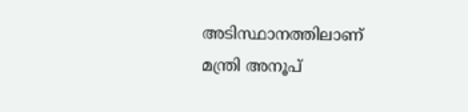അടിസ്ഥാനത്തിലാണ് മന്ത്രി അനൂപ്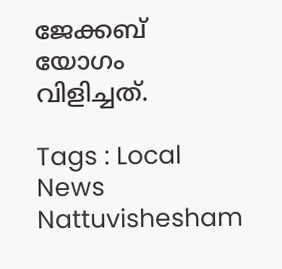ജേക്കബ് യോഗം വിളിച്ചത്.

Tags : Local News Nattuvishesham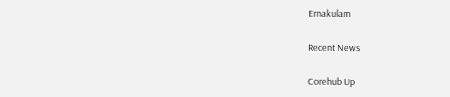Ernakulam

Recent News

Corehub Up